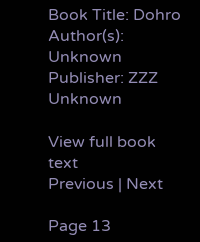Book Title: Dohro
Author(s): Unknown
Publisher: ZZZ Unknown

View full book text
Previous | Next

Page 13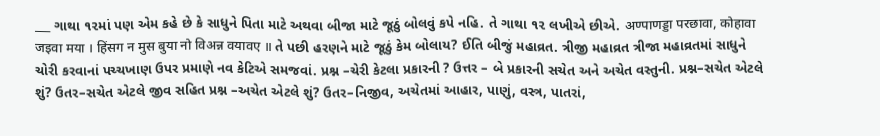___ ગાથા ૧૨માં પણ એમ કહે છે કે સાધુને પિતા માટે અથવા બીજા માટે જૂઠું બોલવું કપે નહિ. તે ગાથા ૧૨ લખીએ છીએ. अण्पाणड्डा परछावा, कोहावा जइवा मया । हिंसग न मुस बुया नो विअन्न वयावए ॥ તે પછી હરણને માટે જૂઠું કેમ બોલાય? ઈતિ બીજું મહાવ્રત. ત્રીજી મહાવ્રત ત્રીજા મહાવ્રતમાં સાધુને ચોરી કરવાનાં પચ્ચખાણ ઉપર પ્રમાણે નવ કેટિએ સમજવાં. પ્રશ્ન –ચેરી કેટલા પ્રકારની ? ઉત્તર – બે પ્રકારની સચેત અને અચેત વસ્તુની. પ્રશ્ન–સચેત એટલે શું? ઉતર–સચેત એટલે જીવ સહિત પ્રશ્ન –અચેત એટલે શું? ઉતર–નિજીવ, અચેતમાં આહાર, પાણું, વસ્ત્ર, પાતરાં,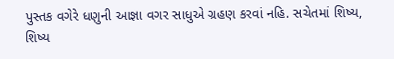પુસ્તક વગેરે ધણુની આજ્ઞા વગર સાધુએ ગ્રહણ કરવાં નહિ. સચેતમાં શિષ્ય, શિષ્ય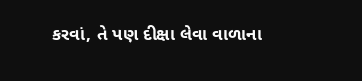કરવાં, તે પણ દીક્ષા લેવા વાળાના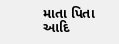માતા પિતા આદિ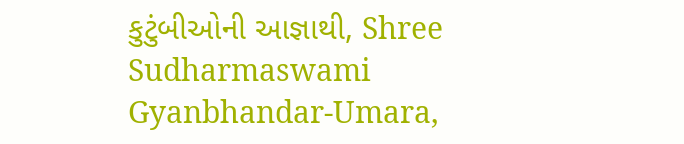કુટુંબીઓની આજ્ઞાથી, Shree Sudharmaswami Gyanbhandar-Umara,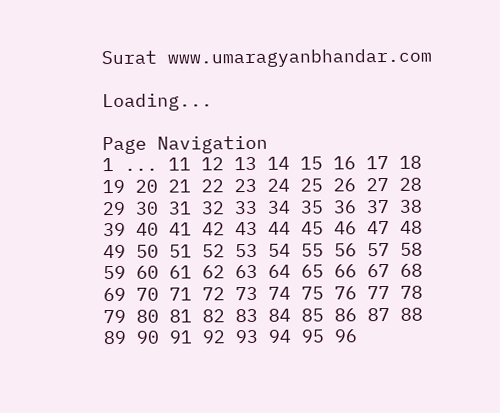Surat www.umaragyanbhandar.com

Loading...

Page Navigation
1 ... 11 12 13 14 15 16 17 18 19 20 21 22 23 24 25 26 27 28 29 30 31 32 33 34 35 36 37 38 39 40 41 42 43 44 45 46 47 48 49 50 51 52 53 54 55 56 57 58 59 60 61 62 63 64 65 66 67 68 69 70 71 72 73 74 75 76 77 78 79 80 81 82 83 84 85 86 87 88 89 90 91 92 93 94 95 96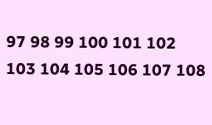97 98 99 100 101 102 103 104 105 106 107 108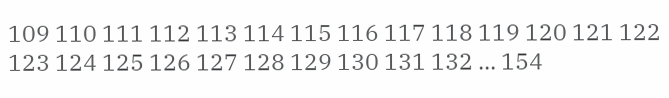109 110 111 112 113 114 115 116 117 118 119 120 121 122 123 124 125 126 127 128 129 130 131 132 ... 154